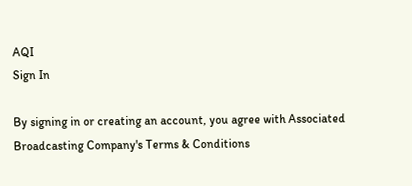AQI
Sign In

By signing in or creating an account, you agree with Associated Broadcasting Company's Terms & Conditions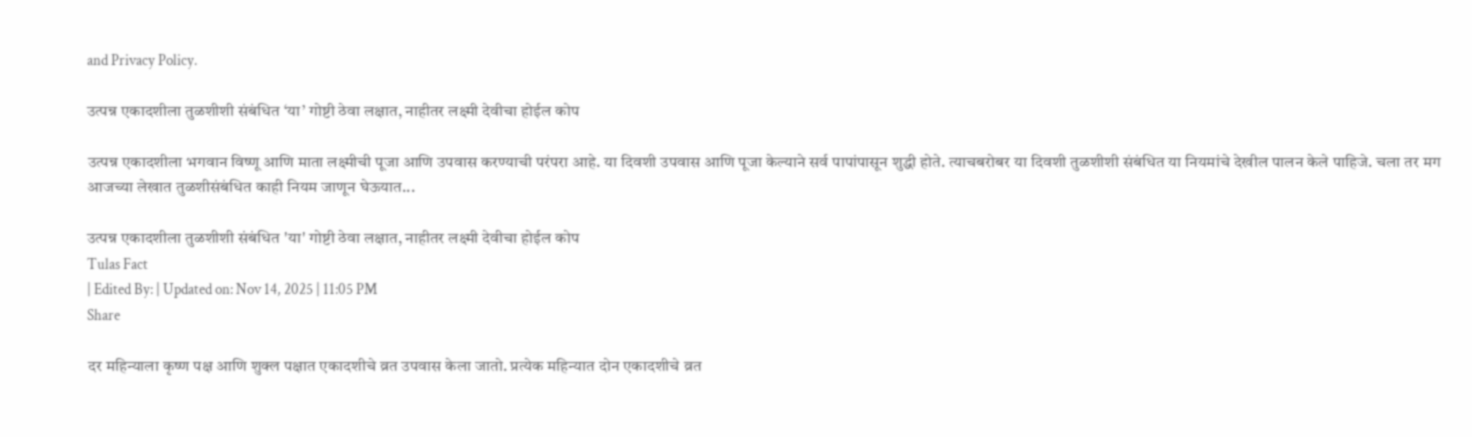and Privacy Policy.

उत्पन्न एकादशीला तुळशीशी संबंधित ‘या’ गोष्टी ठेवा लक्षात, नाहीतर लक्ष्मी देवीचा होईल कोप

उत्पन्न एकादशीला भगवान विष्णू आणि माता लक्ष्मीची पूजा आणि उपवास करण्याची परंपरा आहे. या दिवशी उपवास आणि पूजा केल्याने सर्व पापांपासून शुद्धी होते. त्याचबरोबर या दिवशी तुळशीशी संबंधित या नियमांचे देखील पालन केले पाहिजे. चला तर मग आजच्या लेखात तुळशीसंबंधित काही नियम जाणून घेऊयात...

उत्पन्न एकादशीला तुळशीशी संबंधित 'या' गोष्टी ठेवा लक्षात, नाहीतर लक्ष्मी देवीचा होईल कोप
Tulas Fact
| Edited By: | Updated on: Nov 14, 2025 | 11:05 PM
Share

दर महिन्याला कृष्ण पक्ष आणि शुक्ल पक्षात एकादशीचे व्रत उपवास केला जातो. प्रत्येक महिन्यात दोन एकादशीचे व्रत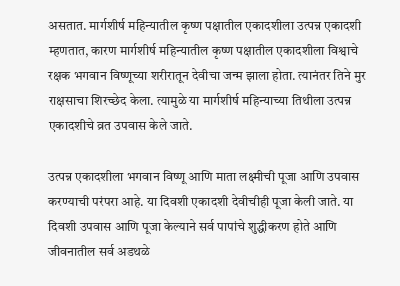असतात. मार्गशीर्ष महिन्यातील कृष्ण पक्षातील एकादशीला उत्पन्न एकादशी म्हणतात, कारण मार्गशीर्ष महिन्यातील कृष्ण पक्षातील एकादशीला विश्वाचे रक्षक भगवान विष्णूच्या शरीरातून देवीचा जन्म झाला होता. त्यानंतर तिने मुर राक्षसाचा शिरच्छेद केला. त्यामुळे या मार्गशीर्ष महिन्याच्या तिथीला उत्पन्न एकादशीचे व्रत उपवास केले जाते.

उत्पन्न एकादशीला भगवान विष्णू आणि माता लक्ष्मीची पूजा आणि उपवास करण्याची परंपरा आहे. या दिवशी एकादशी देवीचीही पूजा केली जाते. या दिवशी उपवास आणि पूजा केल्याने सर्व पापांचे शुद्धीकरण होते आणि जीवनातील सर्व अडथळे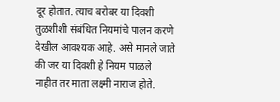दूर होतात. त्याच बरोबर या दिवशी तुळशीशी संबंधित नियमांचे पालन करणे देखील आवश्यक आहे. असे मानले जाते की जर या दिवशी हे नियम पाळले नाहीत तर माता लक्ष्मी नाराज होते.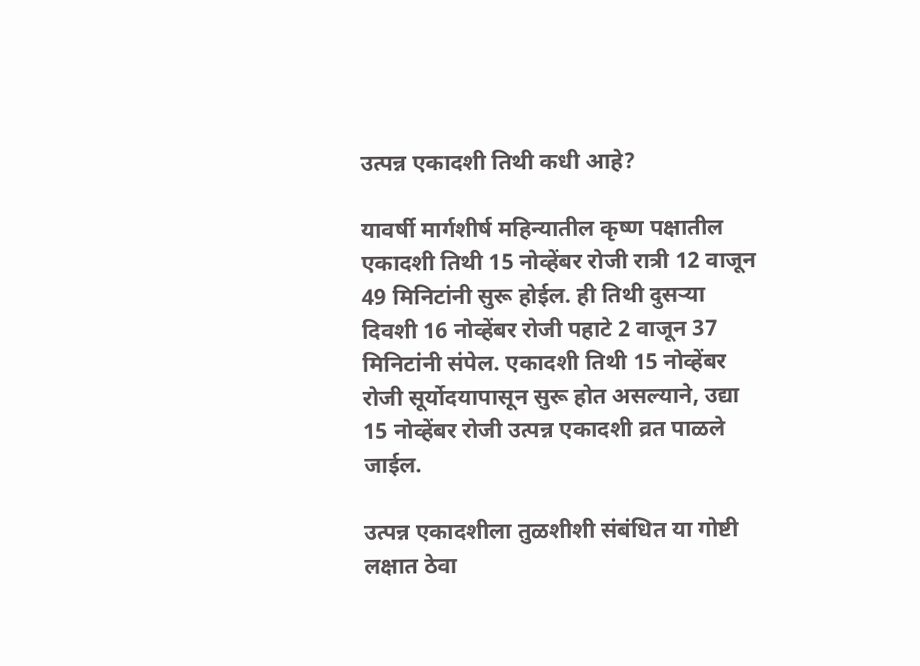उत्पन्न एकादशी तिथी कधी आहे?

यावर्षी मार्गशीर्ष महिन्यातील कृष्ण पक्षातील एकादशी तिथी 15 नोव्हेंबर रोजी रात्री 12 वाजून 49 मिनिटांनी सुरू होईल. ही तिथी दुसऱ्या दिवशी 16 नोव्हेंबर रोजी पहाटे 2 वाजून 37 मिनिटांनी संपेल. एकादशी तिथी 15 नोव्हेंबर रोजी सूर्योदयापासून सुरू होत असल्याने, उद्या 15 नोव्हेंबर रोजी उत्पन्न एकादशी व्रत पाळले जाईल.

उत्पन्न एकादशीला तुळशीशी संबंधित या गोष्टी लक्षात ठेवा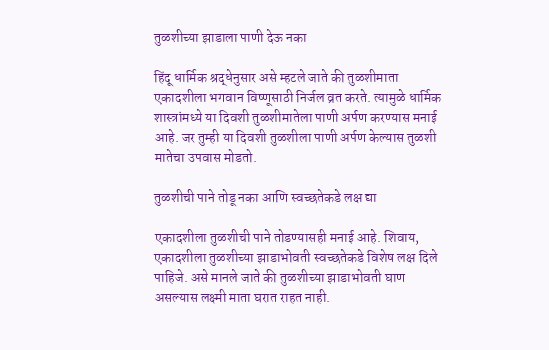तुळशीच्या झाडाला पाणी देऊ नका

हिंदू धार्मिक श्रद्धेनुसार असे म्हटले जाते की तुळशीमाता एकादशीला भगवान विष्णूसाठी निर्जल व्रत करते. त्यामुळे धार्मिक शास्त्रांमध्ये या दिवशी तुळशीमातेला पाणी अर्पण करण्यास मनाई आहे. जर तुम्ही या दिवशी तुळशीला पाणी अर्पण केल्यास तुळशी मातेचा उपवास मोडतो.

तुळशीची पाने तोडू नका आणि स्वच्छतेकडे लक्ष द्या

एकादशीला तुळशीची पाने तोडण्यासही मनाई आहे. शिवाय, एकादशीला तुळशीच्या झाडाभोवती स्वच्छतेकडे विशेष लक्ष दिले पाहिजे. असे मानले जाते की तुळशीच्या झाडाभोवती घाण असल्यास लक्ष्मी माता घरात राहत नाही.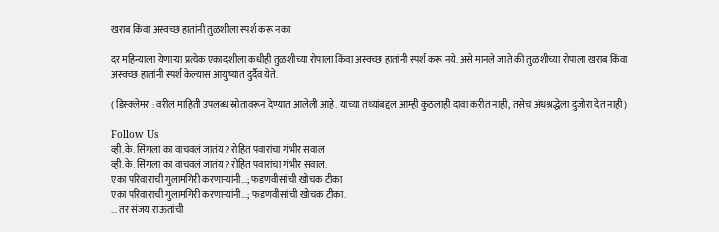खराब किंवा अस्वच्छ हातांनी तुळशीला स्पर्श करू नका

दर महिन्याला येणाऱ्या प्रत्येक एकादशीला कधीही तुळशीच्या रोपाला किंवा अस्वच्छ हातांनी स्पर्श करू नये. असे मानले जाते की तुळशीच्या रोपाला खराब किंवा अस्वच्छ हातांनी स्पर्श केल्यास आयुष्यात दुर्दैव येते.

( डिस्क्लेमर : वरील माहिती उपलब्ध स्रोतावरून देण्यात आलेली आहे. याच्या तथ्यांबद्दल आम्ही कुठलाही दावा करीत नाही, तसेच अंधश्रद्धेला दुजोरा देत नाही)

Follow Us
व्ही.के. सिंगला का वाचवलं जातंय? रोहित पवारांचा गंभीर सवाल
व्ही.के. सिंगला का वाचवलं जातंय? रोहित पवारांचा गंभीर सवाल.
एका परिवाराची गुलामगिरी करणाऱ्यांनी...; फडणवीसांची खोचक टीका
एका परिवाराची गुलामगिरी करणाऱ्यांनी...; फडणवीसांची खोचक टीका.
... तर संजय राऊतांची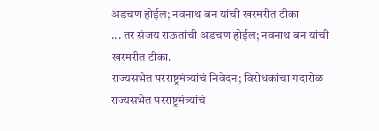अडचण होईल; नवनाथ बन यांची खरमरीत टीका
... तर संजय राऊतांची अडचण होईल; नवनाथ बन यांची खरमरीत टीका.
राज्यसभेत परराष्ट्रमंत्र्यांचं निवेदन; विरोधकांचा गदारोळ
राज्यसभेत परराष्ट्रमंत्र्यांचं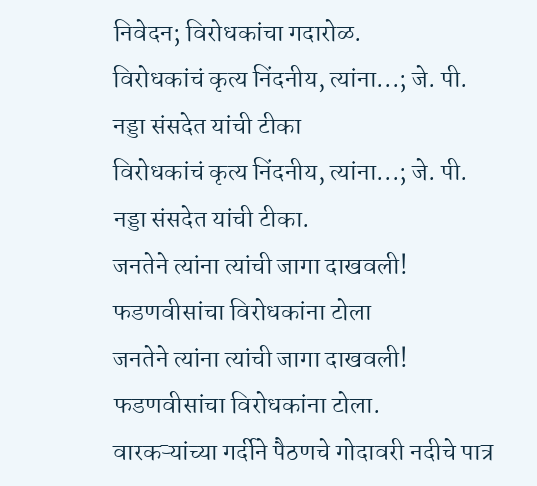निवेदन; विरोधकांचा गदारोळ.
विरोधकांचं कृत्य निंदनीय, त्यांना...; जे. पी. नड्डा संसदेत यांची टीका
विरोधकांचं कृत्य निंदनीय, त्यांना...; जे. पी. नड्डा संसदेत यांची टीका.
जनतेने त्यांना त्यांची जागा दाखवली! फडणवीसांचा विरोधकांना टोला
जनतेने त्यांना त्यांची जागा दाखवली! फडणवीसांचा विरोधकांना टोला.
वारकऱ्यांच्या गर्दीने पैठणचे गोदावरी नदीचे पात्र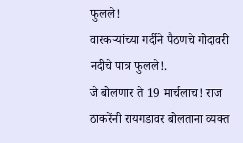फुलले!
वारकऱ्यांच्या गर्दीने पैठणचे गोदावरी नदीचे पात्र फुलले!.
जे बोलणार ते 19 मार्चलाच! राज ठाकरेंनी रायगडावर बोलताना व्यक्त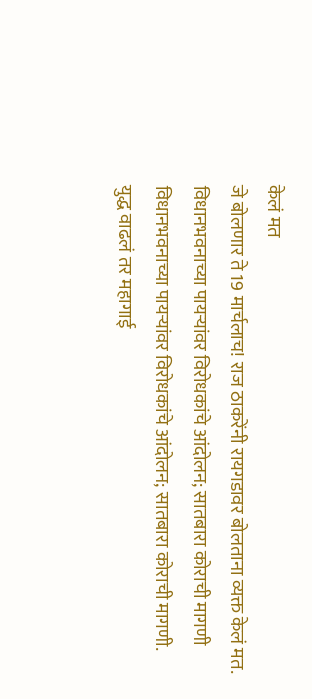केलं मत
जे बोलणार ते 19 मार्चलाच! राज ठाकरेंनी रायगडावर बोलताना व्यक्त केलं मत.
विधानभवनाच्या पायऱ्यांवर विरोधकांचे आंदोलन; सातबारा कोराची मागणी
विधानभवनाच्या पायऱ्यांवर विरोधकांचे आंदोलन; सातबारा कोराची मागणी.
युद्ध वाढलं तर महागाई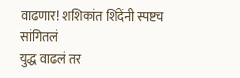वाढणार! शशिकांत शिंदेंनी स्पष्टच सांगितलं
युद्ध वाढलं तर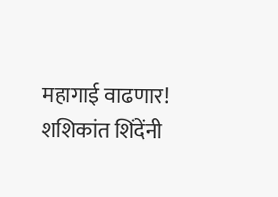महागाई वाढणार! शशिकांत शिंदेंनी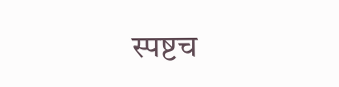स्पष्टच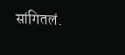सांगितलं.